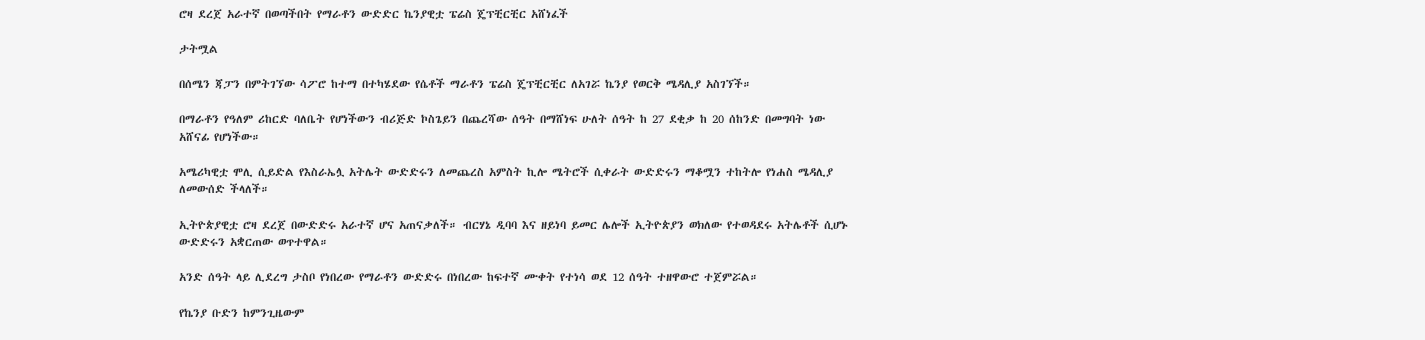ሮዛ ደረጀ አራተኛ በወጣችበት የማራቶን ውድድር ኬንያዊቷ ፔሬስ ጄፕቺርቺር አሸነፈች

ታትሟል

በሰሜን ጃፓን በምትገኘው ሳፖሮ ከተማ በተካሄደው የሴቶች ማራቶን ፔሬስ ጄፕቺርቺር ለአገሯ ኬንያ የወርቅ ሜዳሊያ አስገኘች።

በማራቶን የዓለም ሪከርድ ባለቤት የሆነችውን ብሪጅድ ኮስጌይን በጨረሻው ሰዓት በማሸነፍ ሁለት ሰዓት ከ 27 ደቂቃ ከ 20 ሰከንድ በመግባት ነው አሸናፊ የሆነችው።

አሜሪካዊቷ ሞሊ ሲይድል የእስራኤሏ አትሌት ውድድሩን ለመጨረስ አምስት ኪሎ ሜትሮች ሲቀራት ውድድሩን ማቆሟን ተከትሎ የነሐስ ሜዳሊያ ለመውሰድ ችላለች።

ኢትዮጵያዊቷ ሮዛ ደረጀ በውድድሩ አራተኛ ሆና አጠናቃለች። ብርሃኔ ዲባባ እና ዘይነባ ይመር ሌሎች ኢትዮጵያን ወክለው የተወዳደሩ አትሌቶች ሲሆኑ ውድድሩን አቋርጠው ወጥተዋል።

አንድ ሰዓት ላይ ሊደረግ ታስቦ የነበረው የማራቶን ውድድሩ በነበረው ከፍተኛ ሙቀት የተነሳ ወደ 12 ሰዓት ተዘዋውሮ ተጀምሯል።

የኬንያ ቡድን ከምንጊዜውም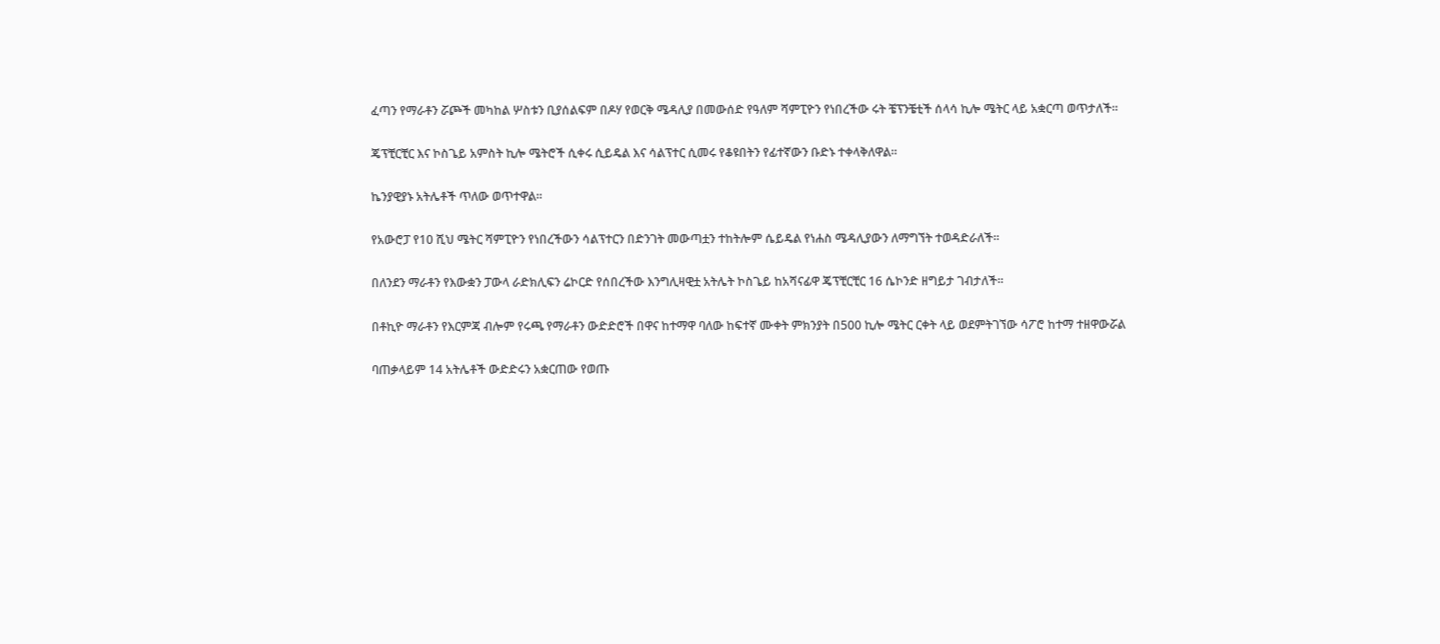ፈጣን የማራቶን ሯጮች መካከል ሦስቱን ቢያሰልፍም በዶሃ የወርቅ ሜዳሊያ በመውሰድ የዓለም ሻምፒዮን የነበረችው ሩት ቼፕንቼቲች ሰላሳ ኪሎ ሜትር ላይ አቋርጣ ወጥታለች።

ጄፕቺርቺር እና ኮስጌይ አምስት ኪሎ ሜትሮች ሲቀሩ ሲይዴል እና ሳልፕተር ሲመሩ የቆዩበትን የፊተኛውን ቡድኑ ተቀላቅለዋል።

ኬንያዊያኑ አትሌቶች ጥለው ወጥተዋል።

የአውሮፓ የ10 ሺህ ሜትር ሻምፒዮን የነበረችውን ሳልፕተርን በድንገት መውጣቷን ተከትሎም ሴይዴል የነሐስ ሜዳሊያውን ለማግኘት ተወዳድራለች።

በለንደን ማራቶን የእውቋን ፓውላ ራድክሊፍን ሬኮርድ የሰበረችው እንግሊዛዊቷ አትሌት ኮስጌይ ከአሻናፊዋ ጄፕቺርቺር 16 ሴኮንድ ዘግይታ ገብታለች።

በቶኪዮ ማራቶን የእርምጃ ብሎም የሩጫ የማራቶን ውድድሮች በዋና ከተማዋ ባለው ከፍተኛ ሙቀት ምክንያት በ500 ኪሎ ሜትር ርቀት ላይ ወደምትገኘው ሳፖሮ ከተማ ተዘዋውሯል

ባጠቃላይም 14 አትሌቶች ውድድሩን አቋርጠው የወጡ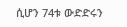ሲሆን 74ቱ ውድድሩን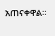አጠናቀዋል።